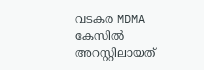വടകര MDMA കേസിൽ അറസ്റ്റിലായത്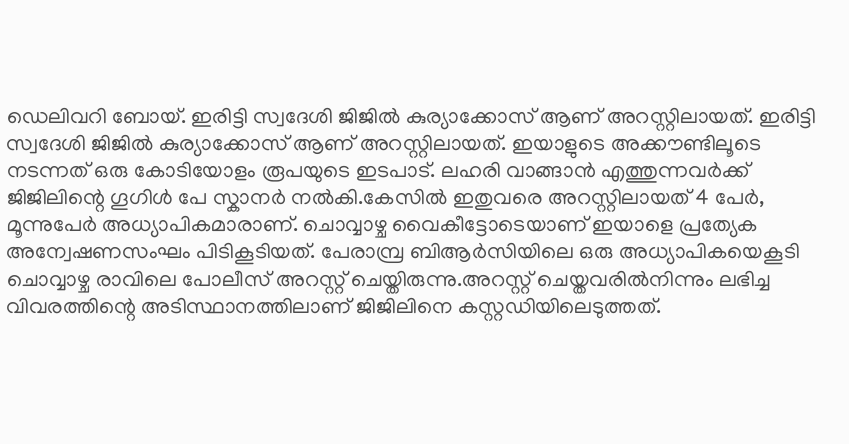ഡെലിവറി ബോയ്. ഇരിട്ടി സ്വദേശി ജിജിൽ കുര്യാക്കോസ് ആണ് അറസ്റ്റിലായത്. ഇരിട്ടി സ്വദേശി ജിജിൽ കുര്യാക്കോസ് ആണ് അറസ്റ്റിലായത്. ഇയാളുടെ അക്കൗണ്ടിലൂടെ നടന്നത് ഒരു കോടിയോളം രൂപയുടെ ഇടപാട്. ലഹരി വാങ്ങാൻ എത്തുന്നവർക്ക് ജിജിലിന്റെ ഗൂഗിൾ പേ സ്കാനർ നൽകി.കേസിൽ ഇതുവരെ അറസ്റ്റിലായത് 4 പേർ, മൂന്നുപേർ അധ്യാപികമാരാണ്. ചൊവ്വാഴ്ച വൈകീട്ടോടെയാണ് ഇയാളെ പ്രത്യേക അന്വേഷണസംഘം പിടികൂടിയത്. പേരാമ്പ്ര ബിആർസിയിലെ ഒരു അധ്യാപികയെകൂടി ചൊവ്വാഴ്ച രാവിലെ പോലീസ് അറസ്റ്റ് ചെയ്തിരുന്നു.അറസ്റ്റ് ചെയ്തവരിൽനിന്നും ലഭിച്ച വിവരത്തിന്റെ അടിസ്ഥാനത്തിലാണ് ജിജിലിനെ കസ്റ്റഡിയിലെടുത്തത്.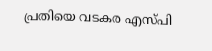പ്രതിയെ വടകര എസ്പി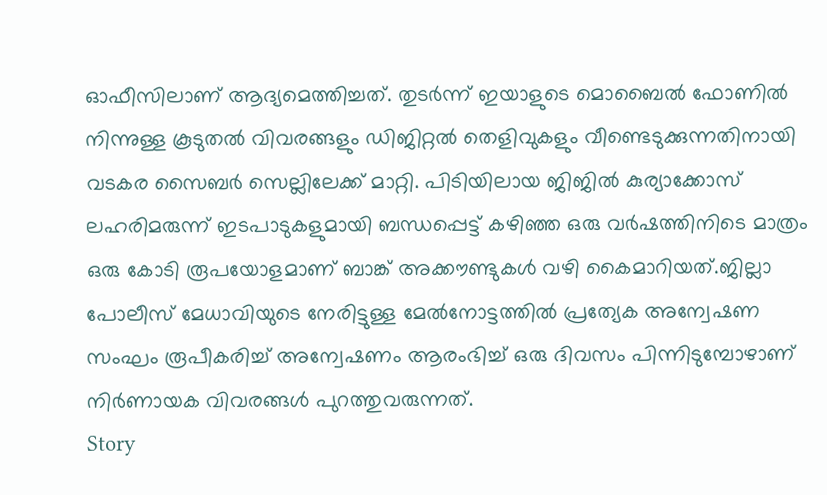ഓഫീസിലാണ് ആദ്യമെത്തിച്ചത്. തുടർന്ന് ഇയാളുടെ മൊബൈൽ ഫോണിൽ നിന്നുള്ള കൂടുതൽ വിവരങ്ങളും ഡിജിറ്റൽ തെളിവുകളും വീണ്ടെടുക്കുന്നതിനായി വടകര സൈബർ സെല്ലിലേക്ക് മാറ്റി. പിടിയിലായ ജിജിൽ കുര്യാക്കോസ് ലഹരിമരുന്ന് ഇടപാടുകളുമായി ബന്ധപ്പെട്ട് കഴിഞ്ഞ ഒരു വർഷത്തിനിടെ മാത്രം ഒരു കോടി രൂപയോളമാണ് ബാങ്ക് അക്കൗണ്ടുകൾ വഴി കൈമാറിയത്.ജില്ലാ പോലീസ് മേധാവിയുടെ നേരിട്ടുള്ള മേൽനോട്ടത്തിൽ പ്രത്യേക അന്വേഷണ സംഘം രൂപീകരിച്ച് അന്വേഷണം ആരംഭിച്ച് ഒരു ദിവസം പിന്നിടുമ്പോഴാണ് നിർണായക വിവരങ്ങൾ പുറത്തുവരുന്നത്.
Story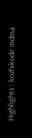Highlights : kozhikode mdma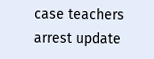case teachers arrest update